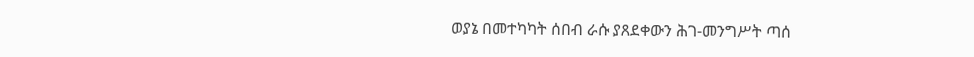ወያኔ በመተካካት ሰበብ ራሱ ያጸደቀውን ሕገ-መንግሥት ጣሰ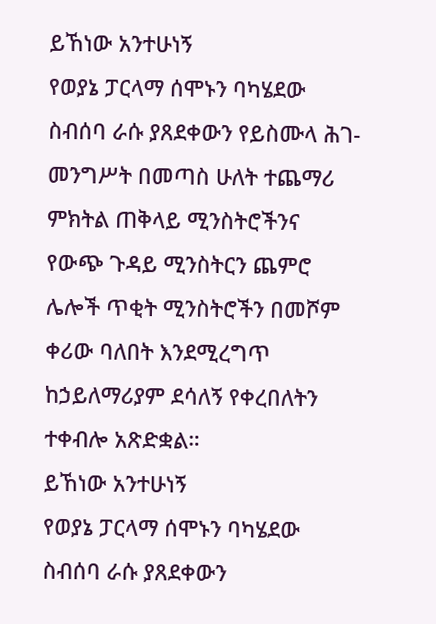ይኸነው አንተሁነኝ
የወያኔ ፓርላማ ሰሞኑን ባካሄደው ስብሰባ ራሱ ያጸደቀውን የይስሙላ ሕገ-መንግሥት በመጣስ ሁለት ተጨማሪ ምክትል ጠቅላይ ሚንስትሮችንና የውጭ ጉዳይ ሚንስትርን ጨምሮ ሌሎች ጥቂት ሚንስትሮችን በመሾም ቀሪው ባለበት እንደሚረግጥ ከኃይለማሪያም ደሳለኝ የቀረበለትን ተቀብሎ አጽድቋል።
ይኸነው አንተሁነኝ
የወያኔ ፓርላማ ሰሞኑን ባካሄደው ስብሰባ ራሱ ያጸደቀውን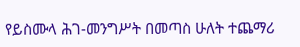የይስሙላ ሕገ-መንግሥት በመጣስ ሁለት ተጨማሪ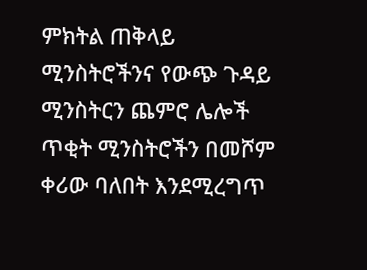ምክትል ጠቅላይ ሚንስትሮችንና የውጭ ጉዳይ ሚንስትርን ጨምሮ ሌሎች ጥቂት ሚንስትሮችን በመሾም ቀሪው ባለበት እንደሚረግጥ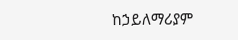ከኃይለማሪያም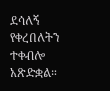ደሳለኝ የቀረበለትን ተቀብሎ አጽድቋል።